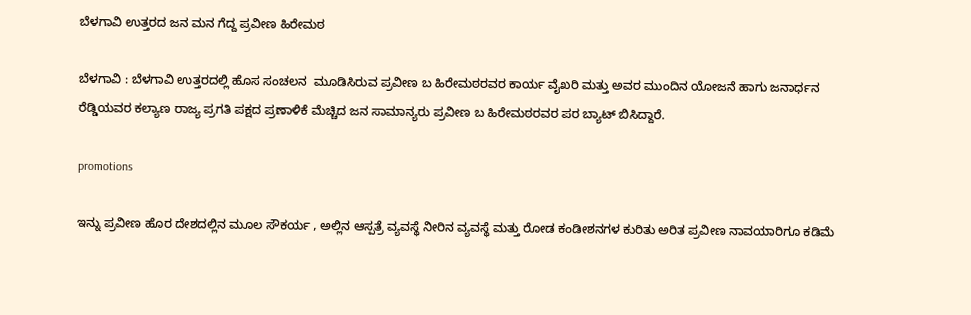ಬೆಳಗಾವಿ ಉತ್ತರದ ಜನ ಮನ ಗೆದ್ದ ಪ್ರವೀಣ ಹಿರೇಮಠ

ಬೆಳಗಾವಿ : ಬೆಳಗಾವಿ ಉತ್ತರದಲ್ಲಿ ಹೊಸ ಸಂಚಲನ  ಮೂಡಿಸಿರುವ ಪ್ರವೀಣ ಬ ಹಿರೇಮಠರವರ ಕಾರ್ಯ ವೈಖರಿ ಮತ್ತು ಅವರ ಮುಂದಿನ ಯೋಜನೆ ಹಾಗು ಜನಾರ್ಧನ ರೆಡ್ಡಿಯವರ ಕಲ್ಯಾಣ ರಾಜ್ಯ ಪ್ರಗತಿ ಪಕ್ಷದ ಪ್ರಣಾಳಿಕೆ ಮೆಚ್ಚಿದ ಜನ ಸಾಮಾನ್ಯರು ಪ್ರವೀಣ ಬ ಹಿರೇಮಠರವರ ಪರ ಬ್ಯಾಟ್ ಬಿಸಿದ್ದಾರೆ.

promotions

ಇನ್ನು ಪ್ರವೀಣ ಹೊರ ದೇಶದಲ್ಲಿನ ಮೂಲ ಸೌಕರ್ಯ , ಅಲ್ಲಿನ ಆಸ್ಪತ್ರೆ ವ್ಯವಸ್ಥೆ ನೀರಿನ ವ್ಯವಸ್ಥೆ ಮತ್ತು ರೋಡ ಕಂಡೀಶನಗಳ ಕುರಿತು ಅರಿತ ಪ್ರವೀಣ ನಾವಯಾರಿಗೂ ಕಡಿಮೆ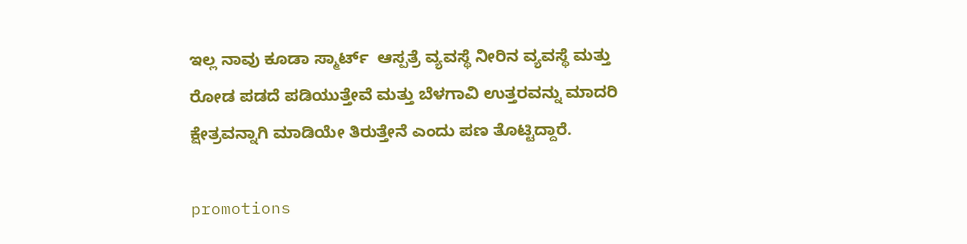ಇಲ್ಲ ನಾವು ಕೂಡಾ ಸ್ಮಾರ್ಟ್  ಆಸ್ಪತ್ರೆ ವ್ಯವಸ್ಥೆ ನೀರಿನ ವ್ಯವಸ್ಥೆ ಮತ್ತು ರೋಡ ಪಡದೆ ಪಡಿಯುತ್ತೇವೆ ಮತ್ತು ಬೆಳಗಾವಿ ಉತ್ತರವನ್ನು ಮಾದರಿ ಕ್ಷೇತ್ರವನ್ನಾಗಿ ಮಾಡಿಯೇ ತಿರುತ್ತೇನೆ ಎಂದು ಪಣ ತೊಟ್ಟಿದ್ದಾರೆ.

promotions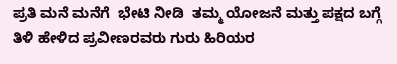ಪ್ರತಿ ಮನೆ ಮನೆಗೆ  ಭೇಟಿ ನೀಡಿ  ತಮ್ಮ ಯೋಜನೆ ಮತ್ತು ಪಕ್ಷದ ಬಗ್ಗೆ ತಿಳಿ ಹೇಳಿದ ಪ್ರವೀಣರವರು ಗುರು ಹಿರಿಯರ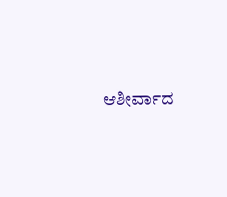ಆಶೀರ್ವಾದ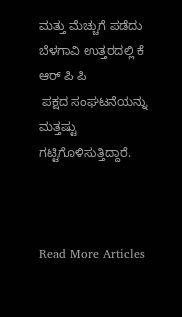ಮತ್ತು ಮೆಚ್ಚುಗೆ ಪಡೆದು ಬೆಳಗಾವಿ ಉತ್ತರದಲ್ಲಿ ಕೆ ಆರ್ ಪಿ ಪಿ
 ಪಕ್ಷದ ಸಂಘಟನೆಯನ್ನು ಮತ್ತಷ್ಟು ಗಟ್ಟಿಗೊಳಿಸುತ್ತಿದ್ದಾರೆ.



Read More Articles